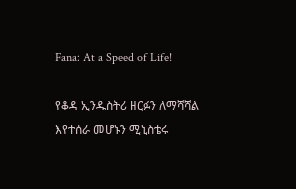Fana: At a Speed of Life!

የቆዳ ኢንዱስትሪ ዘርፉን ለማሻሻል እየተሰራ መሆኑን ሚኒስቴሩ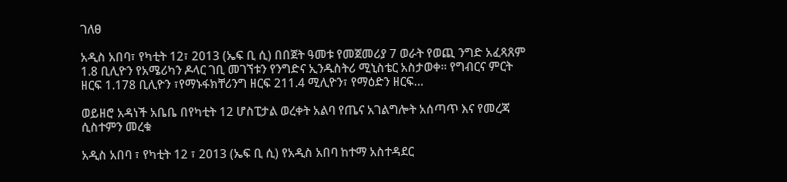ገለፀ

አዲስ አበባ፣ የካቲት 12፣ 2013 (ኤፍ ቢ ሲ) በበጀት ዓመቱ የመጀመሪያ 7 ወራት የወጪ ንግድ አፈጻጸም 1.8 ቢሊዮን የአሜሪካን ዶላር ገቢ መገኘቱን የንግድና ኢንዱስትሪ ሚኒስቴር አስታወቀ፡፡ የግብርና ምርት ዘርፍ 1.178 ቢሊዮን ፣የማኑፋክቸሪንግ ዘርፍ 211.4 ሚሊዮን፣ የማዕድን ዘርፍ…

ወይዘሮ አዳነች አቤቤ በየካቲት 12 ሆስፒታል ወረቀት አልባ የጤና አገልግሎት አሰጣጥ እና የመረጃ ሲስተምን መረቁ

አዲስ አበባ ፣ የካቲት 12 ፣ 2013 (ኤፍ ቢ ሲ) የአዲስ አበባ ከተማ አስተዳደር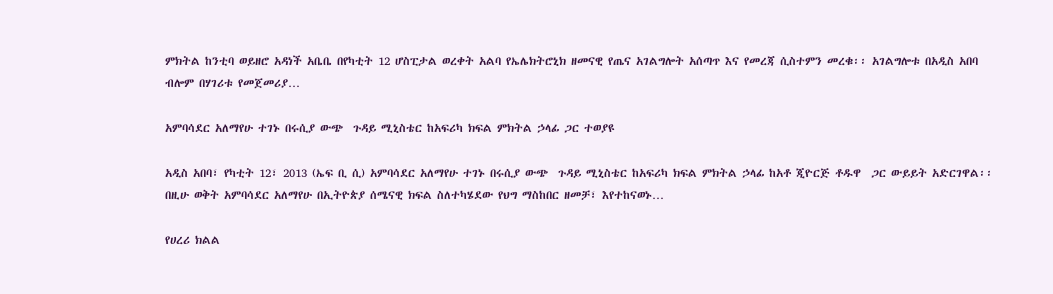ምክትል ከንቲባ ወይዘሮ አዳነች አቤቤ በየካቲት 12 ሆስፒታል ወረቀት አልባ የኤሌክትሮኒክ ዘመናዊ የጤና አገልግሎት አሰጣጥ እና የመረጃ ሲስተምን መረቁ፡፡ አገልግሎቱ በአዲስ አበባ ብሎም በሃገሪቱ የመጀመሪያ…

አምባሳደር አለማየሁ ተገኑ በሩሲያ ውጭ  ጉዳይ ሚኒስቴር ከአፍሪካ ክፍል ምክትል ኃላፊ ጋር ተወያዩ

አዲስ አበባ፣ የካቲት 12፣ 2013 (ኤፍ ቢ ሲ) አምባሳደር አለማየሁ ተገኑ በሩሲያ ውጭ  ጉዳይ ሚኒስቴር ከአፍሪካ ክፍል ምክትል ኃላፊ ከአቶ ጂዮርጅ ቶዱዋ  ጋር ውይይት አድርገዋል፡፡ በዚሁ ወቅት አምባሳደር አለማየሁ በኢትዮጵያ ሰሜናዊ ክፍል ስለተካሄደው የህግ ማስከበር ዘመቻ፣ እየተከናወኑ…

የሀረሪ ክልል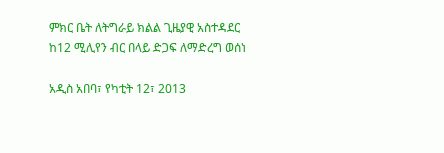ምክር ቤት ለትግራይ ክልል ጊዜያዊ አስተዳደር ከ12 ሚሊየን ብር በላይ ድጋፍ ለማድረግ ወሰነ

አዲስ አበባ፣ የካቲት 12፣ 2013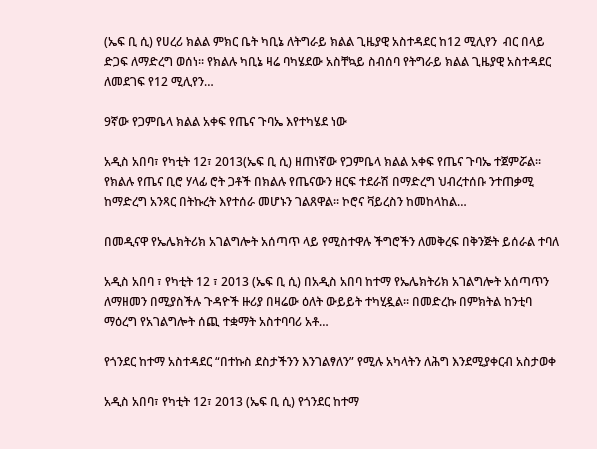(ኤፍ ቢ ሲ) የሀረሪ ክልል ምክር ቤት ካቢኔ ለትግራይ ክልል ጊዜያዊ አስተዳደር ከ12 ሚሊየን  ብር በላይ ድጋፍ ለማድረግ ወሰነ። የክልሉ ካቢኔ ዛሬ ባካሄደው አስቸኳይ ስብሰባ የትግራይ ክልል ጊዜያዊ አስተዳደር ለመደገፍ የ12 ሚሊየን…

9ኛው የጋምቤላ ክልል አቀፍ የጤና ጉባኤ እየተካሄደ ነው

አዲስ አበባ፣ የካቲት 12፣ 2013(ኤፍ ቢ ሲ) ዘጠነኛው የጋምቤላ ክልል አቀፍ የጤና ጉባኤ ተጀምሯል፡፡ የክልሉ የጤና ቢሮ ሃላፊ ሮት ጋቶች በክልሉ የጤናውን ዘርፍ ተደራሽ በማድረግ ህብረተሰቡ ንተጠቃሚ ከማድረግ አንጻር በትኩረት እየተሰራ መሆኑን ገልጸዋል፡፡ ኮሮና ቫይረስን ከመከላከል…

በመዲናዋ የኤሌክትሪክ አገልግሎት አሰጣጥ ላይ የሚስተዋሉ ችግሮችን ለመቅረፍ በቅንጅት ይሰራል ተባለ

አዲስ አበባ ፣ የካቲት 12 ፣ 2013 (ኤፍ ቢ ሲ) በአዲስ አበባ ከተማ የኤሌክትሪክ አገልግሎት አሰጣጥን ለማዘመን በሚያስችሉ ጉዳዮች ዙሪያ በዛሬው ዕለት ውይይት ተካሂዷል፡፡ በመድረኩ በምክትል ከንቲባ ማዕረግ የአገልግሎት ሰጪ ተቋማት አስተባባሪ አቶ…

የጎንደር ከተማ አስተዳደር “በተኩስ ደስታችንን እንገልፃለን” የሚሉ አካላትን ለሕግ እንደሚያቀርብ አስታወቀ

አዲስ አበባ፣ የካቲት 12፣ 2013 (ኤፍ ቢ ሲ) የጎንደር ከተማ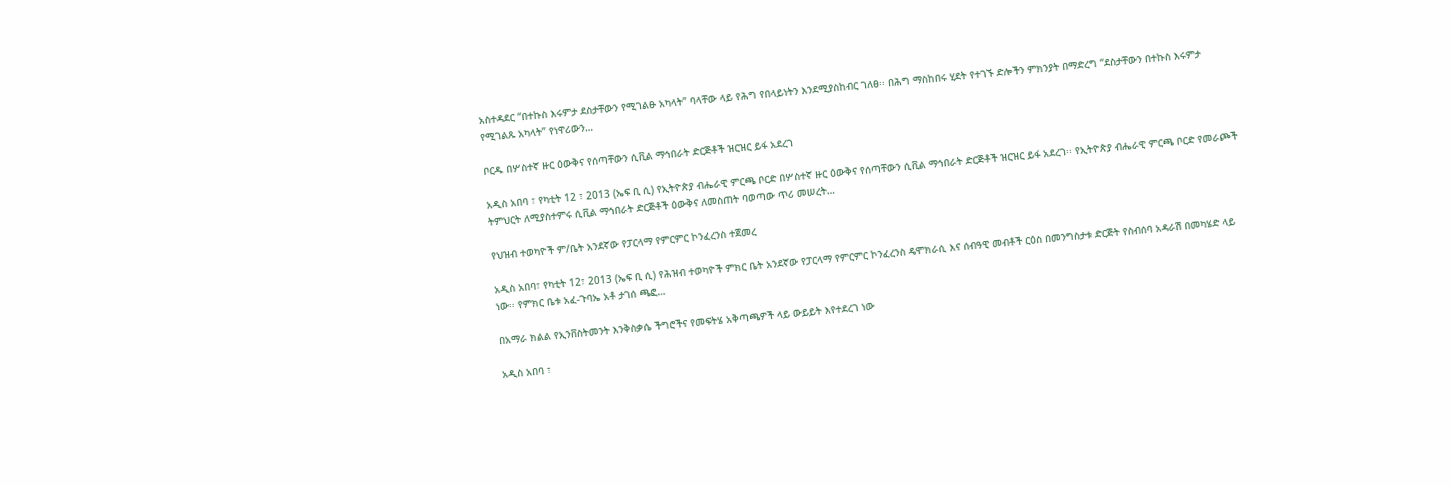አስተዳደር “በተኩስ እሩምታ ደስታቸውን የሚገልፁ አካላት” ባላቸው ላይ የሕግ የበላይነትን እንደሚያስከብር ገለፀ፡፡ በሕግ ማስከበሩ ሂደት የተገኙ ድሎችን ምክንያት በማድረግ “ደስታቸውን በተኩስ እሩምታ የሚገልጹ አካላት” የነዋሪውን…

ቦርዱ በሦስተኛ ዙር ዕውቅና የሰጣቸውን ሲቪል ማኅበራት ድርጅቶች ዝርዝር ይፋ አደረገ

አዲስ አበባ ፣ የካቲት 12 ፣ 2013 (ኤፍ ቢ ሲ) የኢትዮጵያ ብሔራዊ ምርጫ ቦርድ በሦስተኛ ዙር ዕውቅና የሰጣቸውን ሲቪል ማኅበራት ድርጅቶች ዝርዝር ይፋ አደረገ፡፡ የኢትዮጵያ ብሔራዊ ምርጫ ቦርድ የመራጮች ትምህርት ለሚያስተምሩ ሲቪል ማኅበራት ድርጅቶች ዕውቅና ለመስጠት ባወጣው ጥሪ መሠረት…

የህዝብ ተወካዮች ም/ቤት አንደኛው የፓርላማ የምርምር ኮንፈረንስ ተጀመረ

አዲስ አበባ፣ የካቲት 12፣ 2013 (ኤፍ ቢ ሲ) የሕዝብ ተወካዮች ምክር ቤት አንደኛው የፓርላማ የምርምር ኮንፈረንስ ዴሞክራሲ እና ሰብዓዊ መብቶች ርዕስ በመንግስታቱ ድርጅት የስብሰባ አዳራሽ በመካሄድ ላይ ነው፡፡ የምክር ቤቱ አፈ-ጉባኤ አቶ ታገሰ ጫፎ…

በአማራ ክልል የኢንቨስትመንት እንቅስቃሴ ችግሮችና የመፍትሄ አቅጣጫዎች ላይ ውይይት እየተደረገ ነው

አዲስ አበባ ፣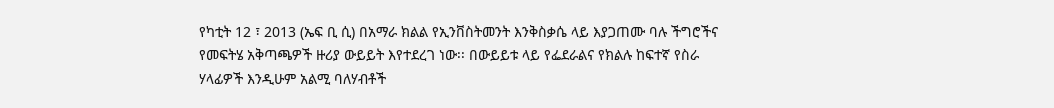የካቲት 12 ፣ 2013 (ኤፍ ቢ ሲ) በአማራ ክልል የኢንቨስትመንት እንቅስቃሴ ላይ እያጋጠሙ ባሉ ችግሮችና የመፍትሄ አቅጣጫዎች ዙሪያ ውይይት እየተደረገ ነው፡፡ በውይይቱ ላይ የፌደራልና የክልሉ ከፍተኛ የስራ ሃላፊዎች እንዲሁም አልሚ ባለሃብቶች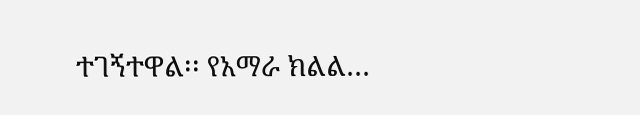ተገኝተዋል፡፡ የአማራ ክልል…